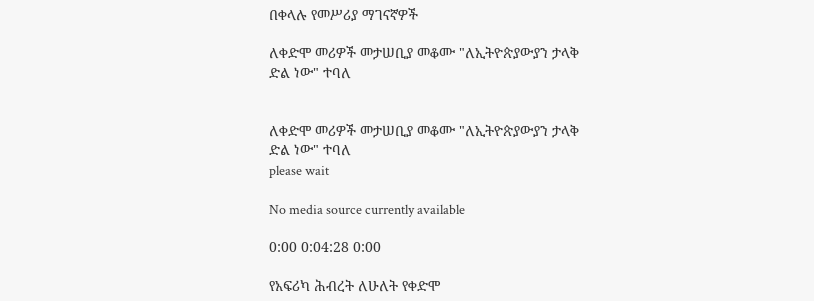በቀላሉ የመሥሪያ ማገናኛዎች

ለቀድሞ መሪዎች መታሠቢያ መቆሙ "ለኢትዮጵያውያን ታላቅ ድል ነው" ተባለ


ለቀድሞ መሪዎች መታሠቢያ መቆሙ "ለኢትዮጵያውያን ታላቅ ድል ነው" ተባለ
please wait

No media source currently available

0:00 0:04:28 0:00

የአፍሪካ ሕብረት ለሁለት የቀድሞ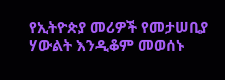የኢትዮጵያ መሪዎች የመታሠቢያ ሃውልት እንዲቆም መወሰኑ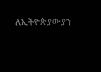ለኢትዮጵያውያን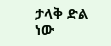ታላቅ ድል ነው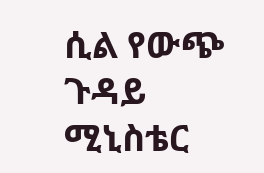ሲል የውጭ ጉዳይ ሚኒስቴር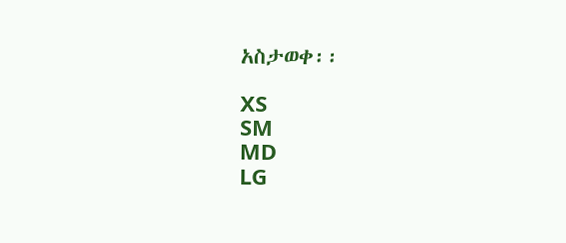አስታወቀ፡፡

XS
SM
MD
LG